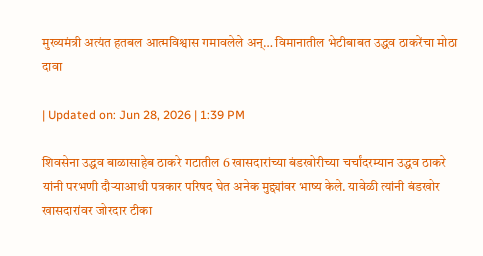मुख्यमंत्री अत्यंत हतबल आत्मविश्वास गमावलेले अन्… विमानातील भेटीबाबत उद्धव ठाकरेंचा मोठा दावा

| Updated on: Jun 28, 2026 | 1:39 PM

शिवसेना उद्धव बाळासाहेब ठाकरे गटातील 6 खासदारांच्या बंडखोरीच्या चर्चांदरम्यान उद्धव ठाकरे यांनी परभणी दौऱ्याआधी पत्रकार परिषद घेत अनेक मुद्द्यांवर भाष्य केले. यावेळी त्यांनी बंडखोर खासदारांवर जोरदार टीका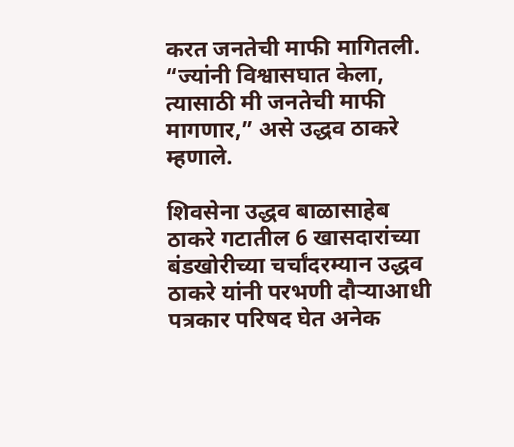करत जनतेची माफी मागितली. “ज्यांनी विश्वासघात केला, त्यासाठी मी जनतेची माफी मागणार,” असे उद्धव ठाकरे म्हणाले.

शिवसेना उद्धव बाळासाहेब ठाकरे गटातील 6 खासदारांच्या बंडखोरीच्या चर्चांदरम्यान उद्धव ठाकरे यांनी परभणी दौऱ्याआधी पत्रकार परिषद घेत अनेक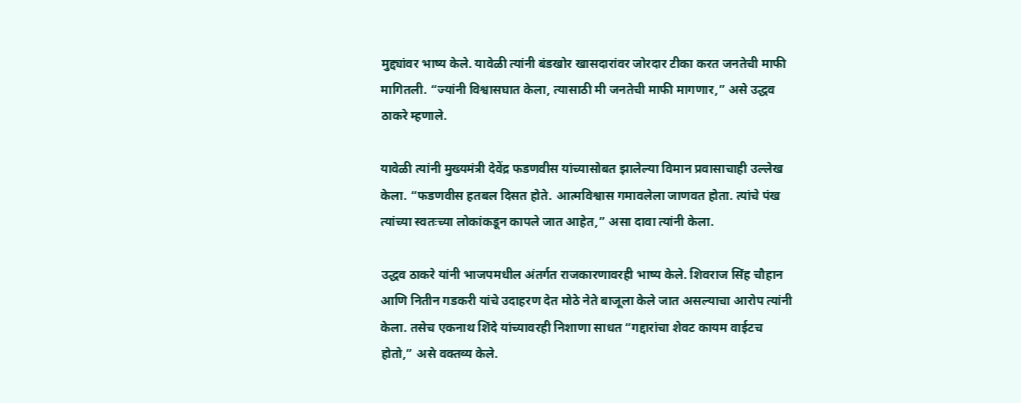मुद्द्यांवर भाष्य केले. यावेळी त्यांनी बंडखोर खासदारांवर जोरदार टीका करत जनतेची माफी मागितली. “ज्यांनी विश्वासघात केला, त्यासाठी मी जनतेची माफी मागणार,” असे उद्धव ठाकरे म्हणाले.

यावेळी त्यांनी मुख्यमंत्री देवेंद्र फडणवीस यांच्यासोबत झालेल्या विमान प्रवासाचाही उल्लेख केला. “फडणवीस हतबल दिसत होते. आत्मविश्वास गमावलेला जाणवत होता. त्यांचे पंख त्यांच्या स्वतःच्या लोकांकडून कापले जात आहेत,” असा दावा त्यांनी केला.

उद्धव ठाकरे यांनी भाजपमधील अंतर्गत राजकारणावरही भाष्य केले. शिवराज सिंह चौहान आणि नितीन गडकरी यांचे उदाहरण देत मोठे नेते बाजूला केले जात असल्याचा आरोप त्यांनी केला. तसेच एकनाथ शिंदे यांच्यावरही निशाणा साधत “गद्दारांचा शेवट कायम वाईटच होतो,” असे वक्तव्य केले.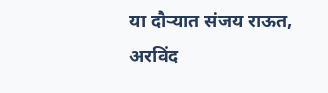या दौऱ्यात संजय राऊत, अरविंद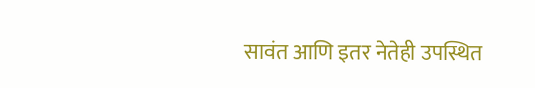सावंत आणि इतर नेतेही उपस्थित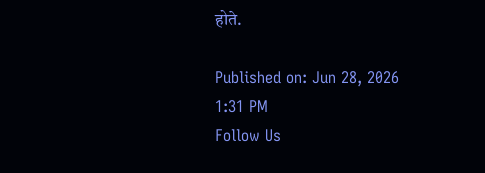होते.

Published on: Jun 28, 2026 1:31 PM
Follow Us